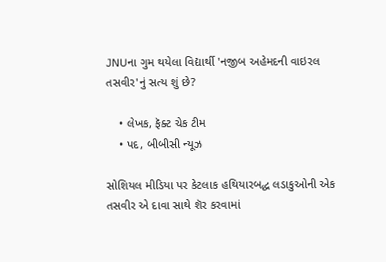JNUના ગુમ થયેલા વિદ્યાર્થી 'નજીબ અહેમદની વાઇરલ તસવીર'નું સત્ય શું છે?

    • લેખક, ફૅક્ટ ચેક ટીમ
    • પદ, બીબીસી ન્યૂઝ

સોશિયલ મીડિયા પર કેટલાક હથિયારબદ્ધ લડાકુઓની એક તસવીર એ દાવા સાથે શૅર કરવામાં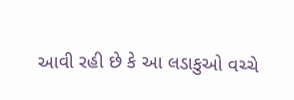આવી રહી છે કે આ લડાકુઓ વચ્ચે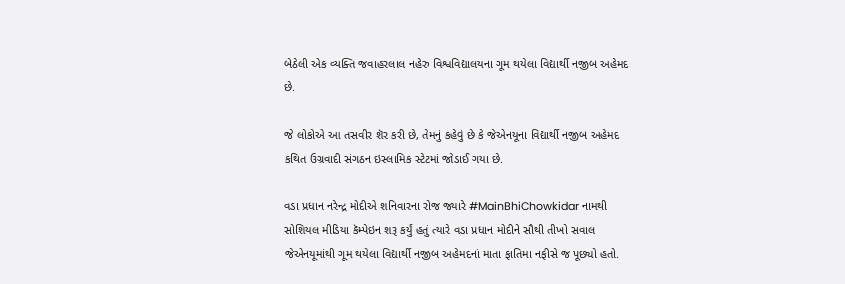બેઠેલી એક વ્યક્તિ જવાહરલાલ નહેરુ વિશ્વવિદ્યાલયના ગૂમ થયેલા વિદ્યાર્થી નજીબ અહેમદ છે.

જે લોકોએ આ તસવીર શૅર કરી છે, તેમનું કહેવું છે કે જેએનયૂના વિદ્યાર્થી નજીબ અહેમદ કથિત ઉગ્રવાદી સંગઠન ઇસ્લામિક સ્ટેટમાં જોડાઈ ગયા છે.

વડા પ્રધાન નરેન્દ્ર મોદીએ શનિવારના રોજ જ્યારે #MainBhiChowkidar નામથી સોશિયલ મીડિયા કૅમ્પેઇન શરૂ કર્યું હતું ત્યારે વડા પ્રધાન મોદીને સૌથી તીખો સવાલ જેએનયૂમાંથી ગૂમ થયેલા વિદ્યાર્થી નજીબ અહેમદનાં માતા ફાતિમા નફીસે જ પૂછ્યો હતો.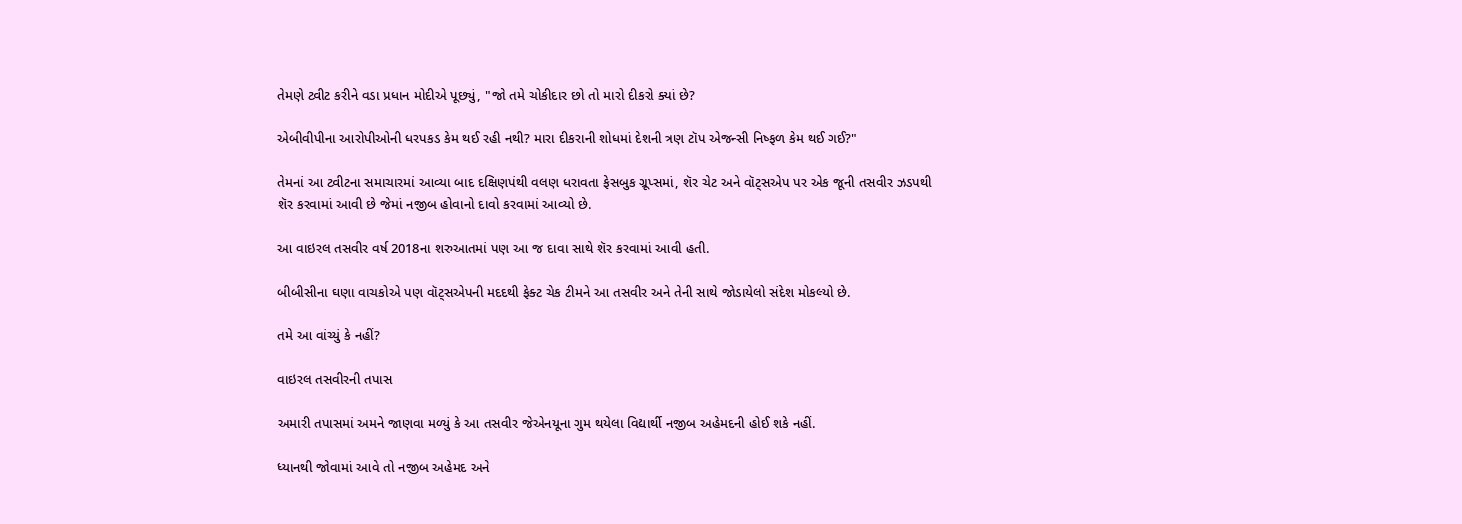તેમણે ટ્વીટ કરીને વડા પ્રધાન મોદીએ પૂછ્યું, "જો તમે ચોકીદાર છો તો મારો દીકરો ક્યાં છે?

એબીવીપીના આરોપીઓની ધરપકડ કેમ થઈ રહી નથી? મારા દીકરાની શોધમાં દેશની ત્રણ ટૉપ એજન્સી નિષ્ફળ કેમ થઈ ગઈ?"

તેમનાં આ ટ્વીટના સમાચારમાં આવ્યા બાદ દક્ષિણપંથી વલણ ધરાવતા ફેસબુક ગ્રૂપ્સમાં, શૅર ચેટ અને વૉટ્સએપ પર એક જૂની તસવીર ઝડપથી શૅર કરવામાં આવી છે જેમાં નજીબ હોવાનો દાવો કરવામાં આવ્યો છે.

આ વાઇરલ તસવીર વર્ષ 2018ના શરુઆતમાં પણ આ જ દાવા સાથે શૅર કરવામાં આવી હતી.

બીબીસીના ઘણા વાચકોએ પણ વૉટ્સએપની મદદથી ફેક્ટ ચેક ટીમને આ તસવીર અને તેની સાથે જોડાયેલો સંદેશ મોકલ્યો છે.

તમે આ વાંચ્યું કે નહીં?

વાઇરલ તસવીરની તપાસ

અમારી તપાસમાં અમને જાણવા મળ્યું કે આ તસવીર જેએનયૂના ગુમ થયેલા વિદ્યાર્થી નજીબ અહેમદની હોઈ શકે નહીં.

ધ્યાનથી જોવામાં આવે તો નજીબ અહેમદ અને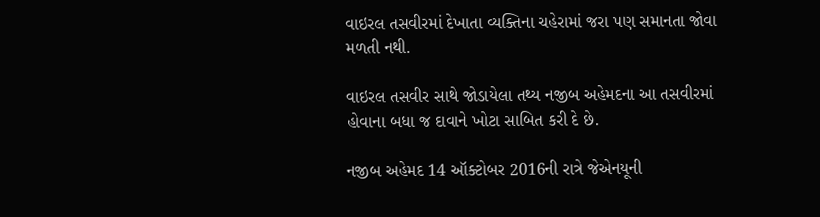વાઇરલ તસવીરમાં દેખાતા વ્યક્તિના ચહેરામાં જરા પણ સમાનતા જોવા મળતી નથી.

વાઇરલ તસવીર સાથે જોડાયેલા તથ્ય નજીબ અહેમદના આ તસવીરમાં હોવાના બધા જ દાવાને ખોટા સાબિત કરી દે છે.

નજીબ અહેમદ 14 ઑક્ટોબર 2016ની રાત્રે જેએનયૂની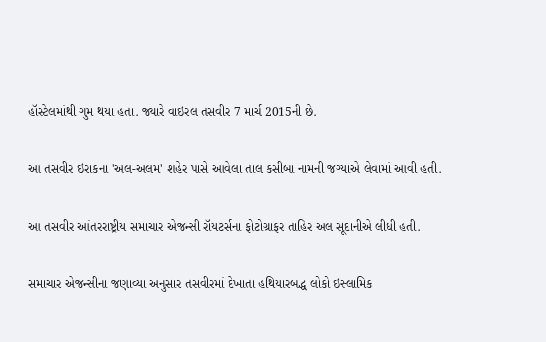હૉસ્ટેલમાંથી ગુમ થયા હતા. જ્યારે વાઇરલ તસવીર 7 માર્ચ 2015ની છે.

આ તસવીર ઇરાકના 'અલ-અલમ' શહેર પાસે આવેલા તાલ કસીબા નામની જગ્યાએ લેવામાં આવી હતી.

આ તસવીર આંતરરાષ્ટ્રીય સમાચાર એજન્સી રૉયટર્સના ફોટોગ્રાફર તાહિર અલ સૂદાનીએ લીધી હતી.

સમાચાર એજન્સીના જણાવ્યા અનુસાર તસવીરમાં દેખાતા હથિયારબદ્ધ લોકો ઇસ્લામિક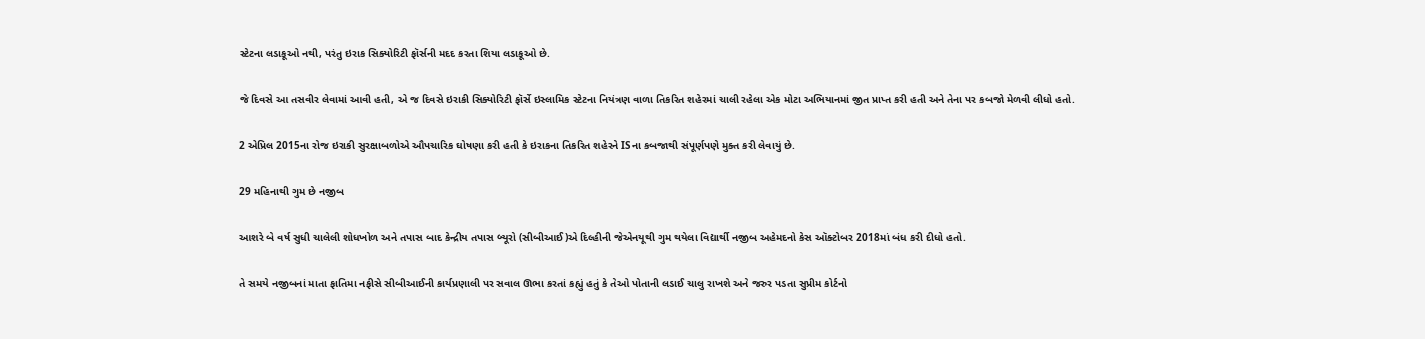સ્ટેટના લડાકૂઓ નથી, પરંતુ ઇરાક સિક્યોરિટી ફૉર્સની મદદ કરતા શિયા લડાકૂઓ છે.

જે દિવસે આ તસવીર લેવામાં આવી હતી, એ જ દિવસે ઇરાકી સિક્યોરિટી ફૉર્સે ઇસ્લામિક સ્ટેટના નિયંત્રણ વાળા તિકરિત શહેરમાં ચાલી રહેલા એક મોટા અભિયાનમાં જીત પ્રાપ્ત કરી હતી અને તેના પર કબજો મેળવી લીધો હતો.

2 એપ્રિલ 2015ના રોજ ઇરાકી સુરક્ષાબળોએ ઔપચારિક ઘોષણા કરી હતી કે ઇરાકના તિકરિત શહેરને ISના કબજાથી સંપૂર્ણપણે મુક્ત કરી લેવાયું છે.

29 મહિનાથી ગુમ છે નજીબ

આશરે બે વર્ષ સુધી ચાલેલી શોધખોળ અને તપાસ બાદ કેન્દ્રીય તપાસ બ્યૂરો (સીબીઆઈ)એ દિલ્હીની જેએનયૂથી ગુમ થયેલા વિદ્યાર્થી નજીબ અહેમદનો કેસ ઑક્ટોબર 2018માં બંધ કરી દીધો હતો.

તે સમયે નજીબનાં માતા ફાતિમા નફીસે સીબીઆઈની કાર્યપ્રણાલી પર સવાલ ઊભા કરતાં કહ્યું હતું કે તેઓ પોતાની લડાઈ ચાલુ રાખશે અને જરુર પડતા સુપ્રીમ કોર્ટનો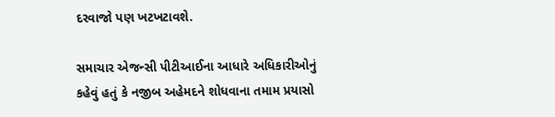દરવાજો પણ ખટખટાવશે.

સમાચાર એજન્સી પીટીઆઈના આધારે અધિકારીઓનું કહેવું હતું કે નજીબ અહેમદને શોધવાના તમામ પ્રયાસો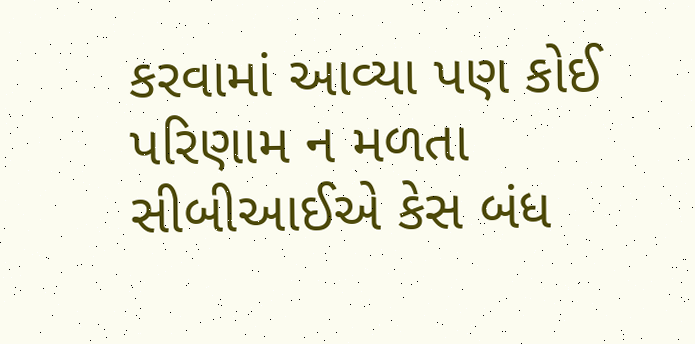કરવામાં આવ્યા પણ કોઈ પરિણામ ન મળતા સીબીઆઈએ કેસ બંધ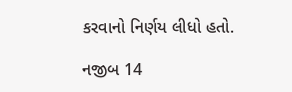કરવાનો નિર્ણય લીધો હતો.

નજીબ 14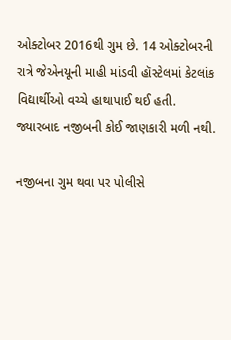ઓક્ટોબર 2016થી ગુમ છે. 14 ઓક્ટોબરની રાત્રે જેએનયૂની માહી માંડવી હૉસ્ટેલમાં કેટલાંક વિદ્યાર્થીઓ વચ્ચે હાથાપાઈ થઈ હતી. જ્યારબાદ નજીબની કોઈ જાણકારી મળી નથી.

નજીબના ગુમ થવા પર પોલીસે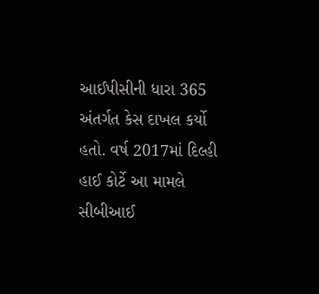આઈપીસીની ધારા 365 અંતર્ગત કેસ દાખલ કર્યો હતો. વર્ષ 2017માં દિલ્હી હાઈ કોર્ટે આ મામલે સીબીઆઈ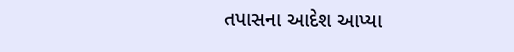તપાસના આદેશ આપ્યા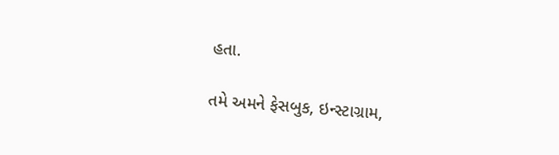હતા.

તમે અમને ફેસબુક, ઇન્સ્ટાગ્રામ,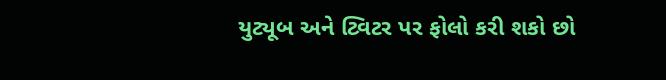યુટ્યૂબ અને ટ્વિટર પર ફોલો કરી શકો છો